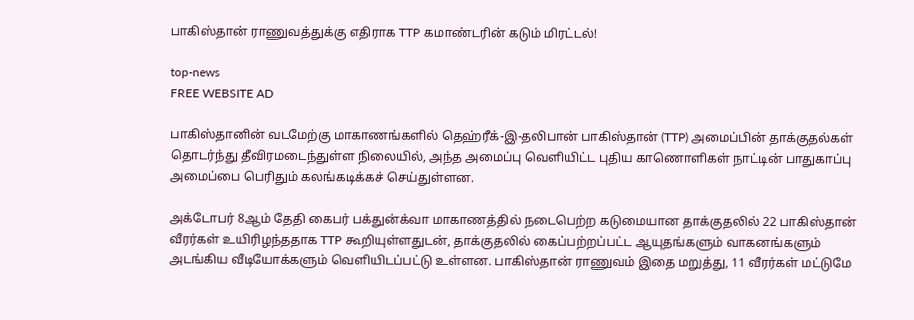பாகிஸ்தான் ராணுவத்துக்கு எதிராக TTP கமாண்டரின் கடும் மிரட்டல்!

top-news
FREE WEBSITE AD

பாகிஸ்தானின் வடமேற்கு மாகாணங்களில் தெஹ்ரீக்-இ-தலிபான் பாகிஸ்தான் (TTP) அமைப்பின் தாக்குதல்கள் தொடர்ந்து தீவிரமடைந்துள்ள நிலையில், அந்த அமைப்பு வெளியிட்ட புதிய காணொளிகள் நாட்டின் பாதுகாப்பு அமைப்பை பெரிதும் கலங்கடிக்கச் செய்துள்ளன.

அக்டோபர் 8ஆம் தேதி கைபர் பக்துன்க்வா மாகாணத்தில் நடைபெற்ற கடுமையான தாக்குதலில் 22 பாகிஸ்தான் வீரர்கள் உயிரிழந்ததாக TTP கூறியுள்ளதுடன், தாக்குதலில் கைப்பற்றப்பட்ட ஆயுதங்களும் வாகனங்களும் அடங்கிய வீடியோக்களும் வெளியிடப்பட்டு உள்ளன. பாகிஸ்தான் ராணுவம் இதை மறுத்து, 11 வீரர்கள் மட்டுமே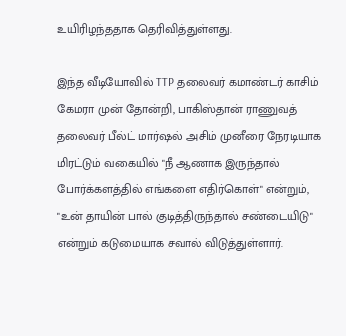உயிரிழந்ததாக தெரிவித்துள்ளது.

இந்த வீடியோவில் TTP தலைவர் கமாண்டர் காசிம் கேமரா முன் தோன்றி, பாகிஸ்தான் ராணுவத் தலைவர் பீல்ட் மார்ஷல் அசிம் முனீரை நேரடியாக மிரட்டும் வகையில் "நீ ஆணாக இருந்தால் போர்க்களத்தில் எங்களை எதிர்கொள்" என்றும், "உன் தாயின் பால் குடித்திருந்தால் சண்டையிடு" என்றும் கடுமையாக சவால் விடுத்துள்ளார்.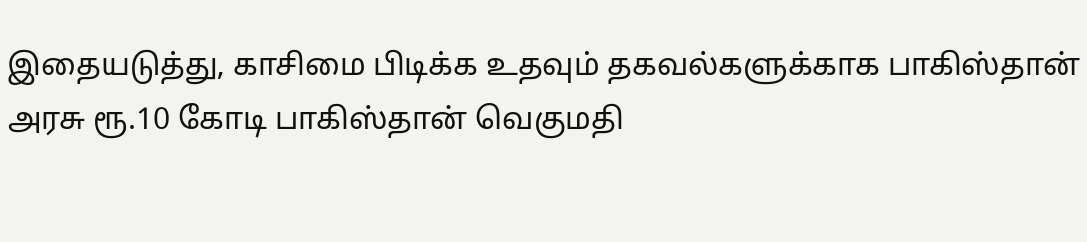இதையடுத்து, காசிமை பிடிக்க உதவும் தகவல்களுக்காக பாகிஸ்தான் அரசு ரூ.10 கோடி பாகிஸ்தான் வெகுமதி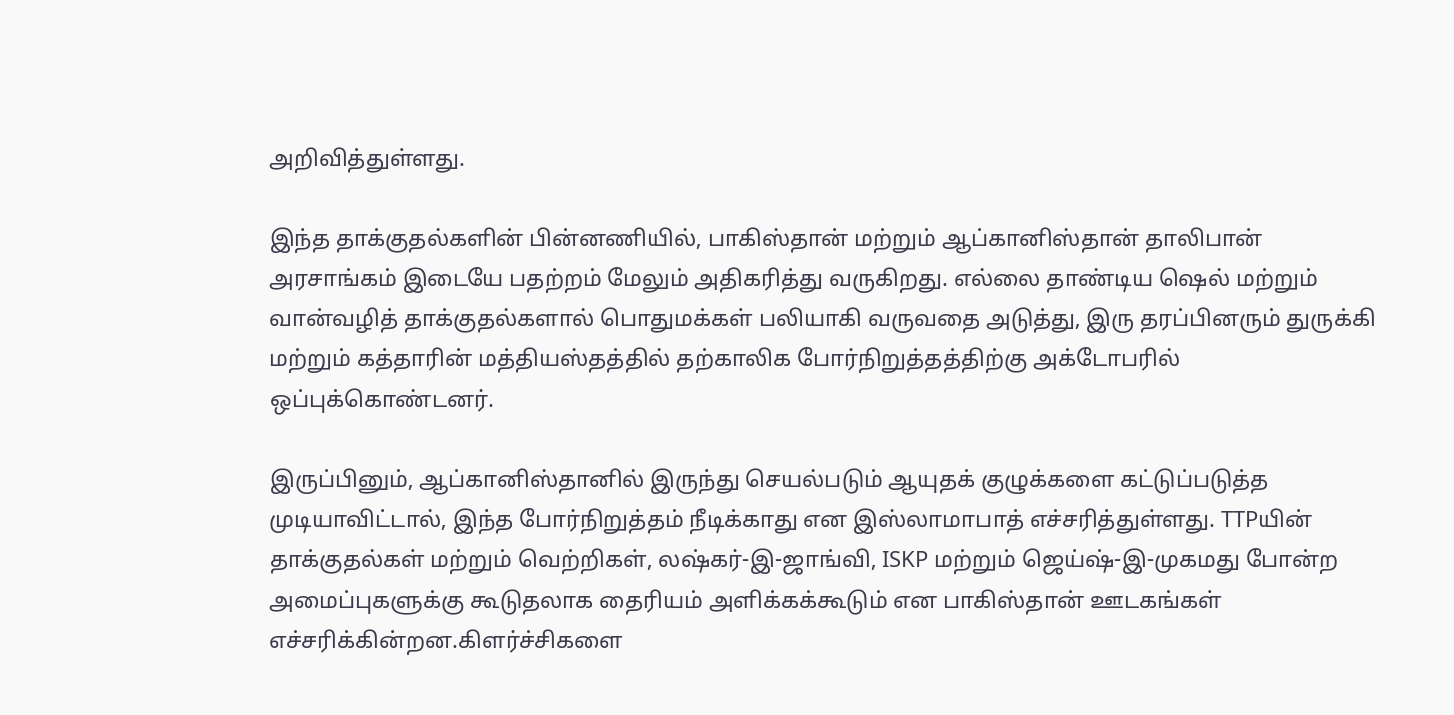அறிவித்துள்ளது.

இந்த தாக்குதல்களின் பின்னணியில், பாகிஸ்தான் மற்றும் ஆப்கானிஸ்தான் தாலிபான் அரசாங்கம் இடையே பதற்றம் மேலும் அதிகரித்து வருகிறது. எல்லை தாண்டிய ஷெல் மற்றும் வான்வழித் தாக்குதல்களால் பொதுமக்கள் பலியாகி வருவதை அடுத்து, இரு தரப்பினரும் துருக்கி மற்றும் கத்தாரின் மத்தியஸ்தத்தில் தற்காலிக போர்நிறுத்தத்திற்கு அக்டோபரில் ஒப்புக்கொண்டனர்.

இருப்பினும், ஆப்கானிஸ்தானில் இருந்து செயல்படும் ஆயுதக் குழுக்களை கட்டுப்படுத்த முடியாவிட்டால், இந்த போர்நிறுத்தம் நீடிக்காது என இஸ்லாமாபாத் எச்சரித்துள்ளது. TTPயின் தாக்குதல்கள் மற்றும் வெற்றிகள், லஷ்கர்-இ-ஜாங்வி, ISKP மற்றும் ஜெய்ஷ்-இ-முகமது போன்ற அமைப்புகளுக்கு கூடுதலாக தைரியம் அளிக்கக்கூடும் என பாகிஸ்தான் ஊடகங்கள் எச்சரிக்கின்றன.கிளர்ச்சிகளை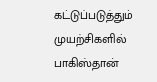கட்டுப்படுத்தும் முயற்சிகளில் பாகிஸ்தான்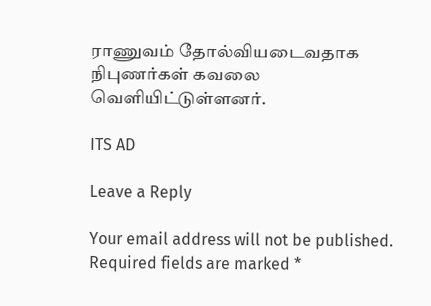ராணுவம் தோல்வியடைவதாக நிபுணர்கள் கவலை வெளியிட்டுள்ளனர்.

ITS AD

Leave a Reply

Your email address will not be published. Required fields are marked *